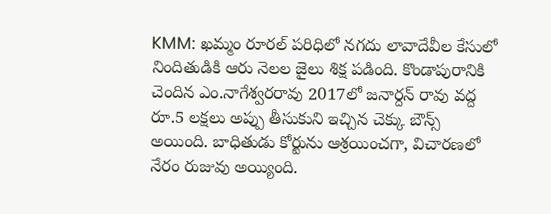KMM: ఖమ్మం రూరల్ పరిధిలో నగదు లావాదేవీల కేసులో నిందితుడికి ఆరు నెలల జైలు శిక్ష పడింది. కొండాపురానికి చెందిన ఎం.నాగేశ్వరరావు 2017లో జనార్దన్ రావు వద్ద రూ.5 లక్షలు అప్పు తీసుకుని ఇచ్చిన చెక్కు బౌన్స్ అయింది. బాధితుడు కోర్టును ఆశ్రయించగా, విచారణలో నేరం రుజువు అయ్యింది.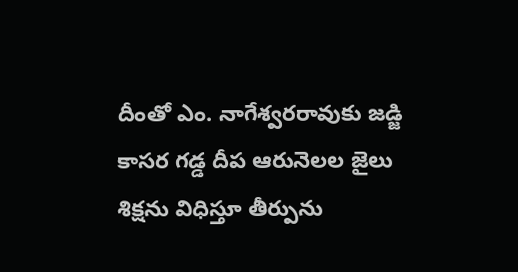దీంతో ఎం. నాగేశ్వరరావుకు జడ్జి కాసర గడ్డ దీప ఆరునెలల జైలు శిక్షను విధిస్తూ తీర్పును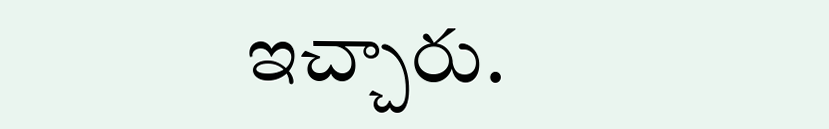ఇచ్చారు.